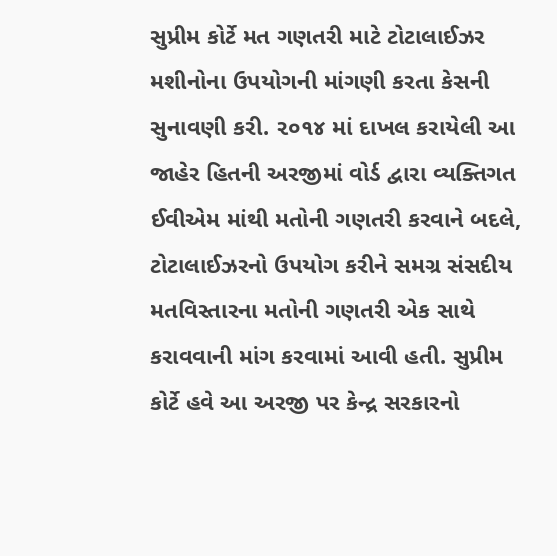સુપ્રીમ કોર્ટે મત ગણતરી માટે ટોટાલાઈઝર મશીનોના ઉપયોગની માંગણી કરતા કેસની સુનાવણી કરી. ૨૦૧૪ માં દાખલ કરાયેલી આ જાહેર હિતની અરજીમાં વોર્ડ દ્વારા વ્યક્તિગત ઈવીએમ માંથી મતોની ગણતરી કરવાને બદલે, ટોટાલાઈઝરનો ઉપયોગ કરીને સમગ્ર સંસદીય મતવિસ્તારના મતોની ગણતરી એક સાથે કરાવવાની માંગ કરવામાં આવી હતી. સુપ્રીમ કોર્ટે હવે આ અરજી પર કેન્દ્ર સરકારનો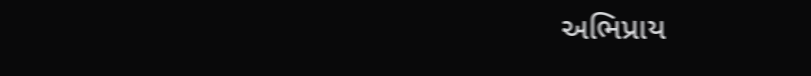અભિપ્રાય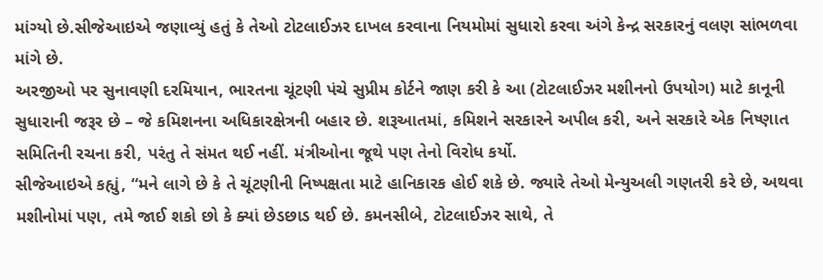માંગ્યો છે.સીજેઆઇએ જણાવ્યું હતું કે તેઓ ટોટલાઈઝર દાખલ કરવાના નિયમોમાં સુધારો કરવા અંગે કેન્દ્ર સરકારનું વલણ સાંભળવા માંગે છે.
અરજીઓ પર સુનાવણી દરમિયાન, ભારતના ચૂંટણી પંચે સુપ્રીમ કોર્ટને જાણ કરી કે આ (ટોટલાઈઝર મશીનનો ઉપયોગ) માટે કાનૂની સુધારાની જરૂર છે – જે કમિશનના અધિકારક્ષેત્રની બહાર છે. શરૂઆતમાં, કમિશને સરકારને અપીલ કરી, અને સરકારે એક નિષ્ણાત સમિતિની રચના કરી, પરંતુ તે સંમત થઈ નહીં. મંત્રીઓના જૂથે પણ તેનો વિરોધ કર્યો.
સીજેઆઇએ કહ્યું, “મને લાગે છે કે તે ચૂંટણીની નિષ્પક્ષતા માટે હાનિકારક હોઈ શકે છે. જ્યારે તેઓ મેન્યુઅલી ગણતરી કરે છે, અથવા મશીનોમાં પણ, તમે જાઈ શકો છો કે ક્યાં છેડછાડ થઈ છે. કમનસીબે, ટોટલાઈઝર સાથે, તે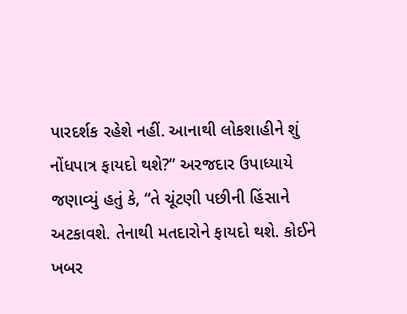પારદર્શક રહેશે નહીં. આનાથી લોકશાહીને શું નોંધપાત્ર ફાયદો થશે?” અરજદાર ઉપાધ્યાયે જણાવ્યું હતું કે, “તે ચૂંટણી પછીની હિંસાને અટકાવશે. તેનાથી મતદારોને ફાયદો થશે. કોઈને ખબર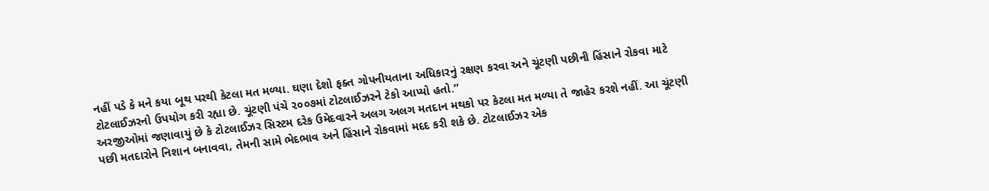નહીં પડે કે મને કયા બૂથ પરથી કેટલા મત મળ્યા. ઘણા દેશો ફક્ત ગોપનીયતાના અધિકારનું રક્ષણ કરવા અને ચૂંટણી પછીની હિંસાને રોકવા માટે ટોટલાઈઝરનો ઉપયોગ કરી રહ્યા છે. ચૂંટણી પંચે ૨૦૦૭માં ટોટલાઈઝરને ટેકો આપ્યો હતો.”
અરજીઓમાં જણાવાયું છે કે ટોટલાઈઝર સિસ્ટમ દરેક ઉમેદવારને અલગ અલગ મતદાન મથકો પર કેટલા મત મળ્યા તે જાહેર કરશે નહીં. આ ચૂંટણી પછી મતદારોને નિશાન બનાવવા, તેમની સામે ભેદભાવ અને હિંસાને રોકવામાં મદદ કરી શકે છે. ટોટલાઈઝર એક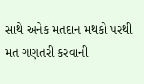સાથે અનેક મતદાન મથકો પરથી મત ગણતરી કરવાની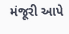મંજૂરી આપે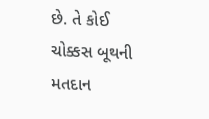છે. તે કોઈ ચોક્કસ બૂથની મતદાન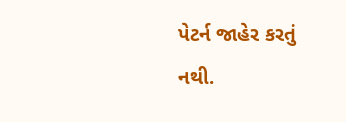પેટર્ન જાહેર કરતું નથી.